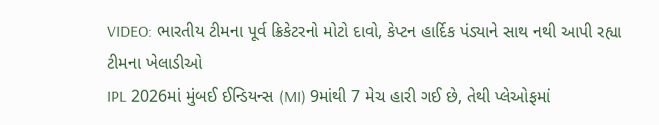VIDEO: ભારતીય ટીમના પૂર્વ ક્રિકેટરનો મોટો દાવો, કેપ્ટન હાર્દિક પંડ્યાને સાથ નથી આપી રહ્યા ટીમના ખેલાડીઓ
IPL 2026માં મુંબઈ ઈન્ડિયન્સ (MI) 9માંથી 7 મેચ હારી ગઈ છે, તેથી પ્લેઓફમાં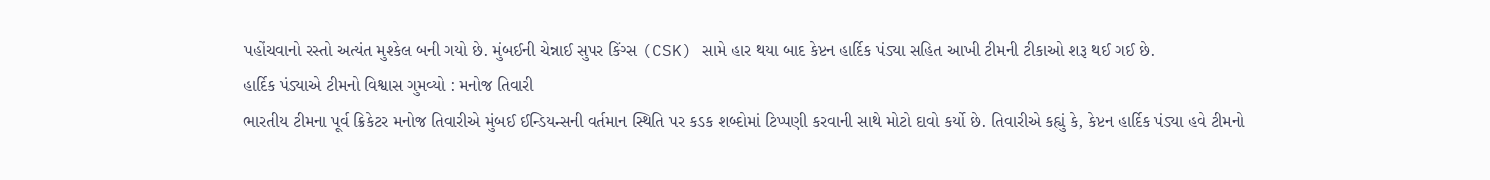પહોંચવાનો રસ્તો અત્યંત મુશ્કેલ બની ગયો છે. મુંબઈની ચેન્નાઈ સુપર કિંગ્સ (CSK) સામે હાર થયા બાદ કેપ્ટન હાર્દિક પંડ્યા સહિત આખી ટીમની ટીકાઓ શરૂ થઈ ગઈ છે.
હાર્દિક પંડ્યાએ ટીમનો વિશ્વાસ ગુમવ્યો : મનોજ તિવારી
ભારતીય ટીમના પૂર્વ ક્રિકેટર મનોજ તિવારીએ મુંબઈ ઈન્ડિયન્સની વર્તમાન સ્થિતિ પર કડક શબ્દોમાં ટિપ્પણી કરવાની સાથે મોટો દાવો કર્યો છે. તિવારીએ કહ્યું કે, કેપ્ટન હાર્દિક પંડ્યા હવે ટીમનો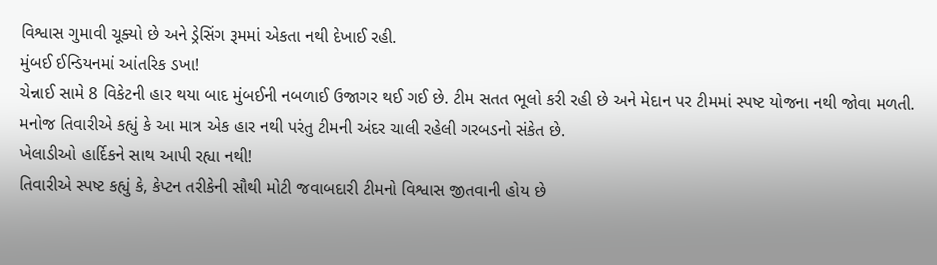વિશ્વાસ ગુમાવી ચૂક્યો છે અને ડ્રેસિંગ રૂમમાં એકતા નથી દેખાઈ રહી.
મુંબઈ ઈન્ડિયનમાં આંતરિક ડખા!
ચેન્નાઈ સામે 8 વિકેટની હાર થયા બાદ મુંબઈની નબળાઈ ઉજાગર થઈ ગઈ છે. ટીમ સતત ભૂલો કરી રહી છે અને મેદાન પર ટીમમાં સ્પષ્ટ યોજના નથી જોવા મળતી. મનોજ તિવારીએ કહ્યું કે આ માત્ર એક હાર નથી પરંતુ ટીમની અંદર ચાલી રહેલી ગરબડનો સંકેત છે.
ખેલાડીઓ હાર્દિકને સાથ આપી રહ્યા નથી!
તિવારીએ સ્પષ્ટ કહ્યું કે, કેપ્ટન તરીકેની સૌથી મોટી જવાબદારી ટીમનો વિશ્વાસ જીતવાની હોય છે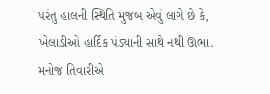પરંતુ હાલની સ્થિતિ મુજબ એવું લાગે છે કે, ખેલાડીઓ હાર્દિક પંડ્યાની સાથે નથી ઊભા. મનોજ તિવારીએ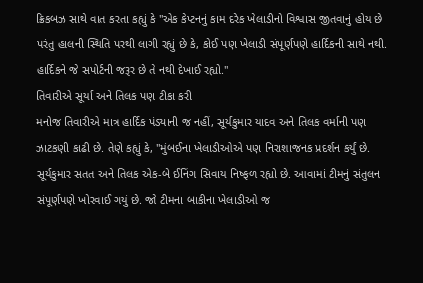ક્રિકબઝ સાથે વાત કરતા કહ્યું કે "એક કેપ્ટનનું કામ દરેક ખેલાડીનો વિશ્વાસ જીતવાનું હોય છે પરંતુ હાલની સ્થિતિ પરથી લાગી રહ્યું છે કે, કોઈ પણ ખેલાડી સંપૂર્ણપણે હાર્દિકની સાથે નથી. હાર્દિકને જે સપોર્ટની જરૂર છે તે નથી દેખાઈ રહ્યો."
તિવારીએ સૂર્યા અને તિલક પણ ટીકા કરી
મનોજ તિવારીએ માત્ર હાર્દિક પંડ્યાની જ નહીં, સૂર્યકુમાર યાદવ અને તિલક વર્માની પણ ઝાટકણી કાઢી છે. તેણે કહ્યું કે, "મુંબઈના ખેલાડીઓએ પણ નિરાશાજનક પ્રદર્શન કર્યું છે. સૂર્યકુમાર સતત અને તિલક એક-બે ઈનિંગ સિવાય નિષ્ફળ રહ્યો છે. આવામાં ટીમનું સંતુલન સંપૂર્ણપણે ખોરવાઈ ગયું છે. જો ટીમના બાકીના ખેલાડીઓ જ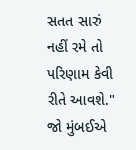સતત સારું નહીં રમે તો પરિણામ કેવી રીતે આવશે."
જો મુંબઈએ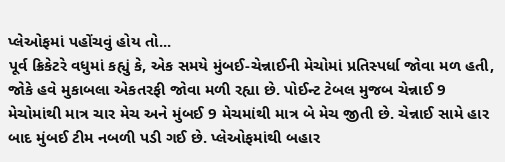પ્લેઓફમાં પહોંચવું હોય તો...
પૂર્વ ક્રિકેટરે વધુમાં કહ્યું કે, એક સમયે મુંબઈ-ચેન્નાઈની મેચોમાં પ્રતિસ્પર્ધા જોવા મળ હતી, જોકે હવે મુકાબલા એકતરફી જોવા મળી રહ્યા છે. પોઈન્ટ ટેબલ મુજબ ચેન્નાઈ 9 મેચોમાંથી માત્ર ચાર મેચ અને મુંબઈ 9 મેચમાંથી માત્ર બે મેચ જીતી છે. ચેન્નાઈ સામે હાર બાદ મુંબઈ ટીમ નબળી પડી ગઈ છે. પ્લેઓફમાંથી બહાર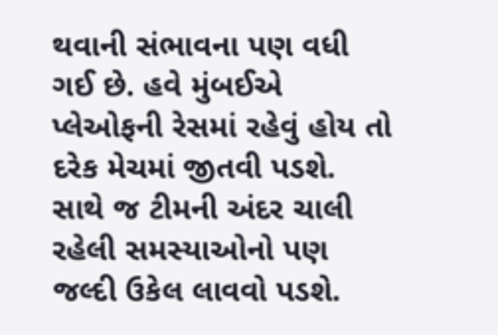થવાની સંભાવના પણ વધી ગઈ છે. હવે મુંબઈએ પ્લેઓફની રેસમાં રહેવું હોય તો દરેક મેચમાં જીતવી પડશે. સાથે જ ટીમની અંદર ચાલી રહેલી સમસ્યાઓનો પણ જલ્દી ઉકેલ લાવવો પડશે.